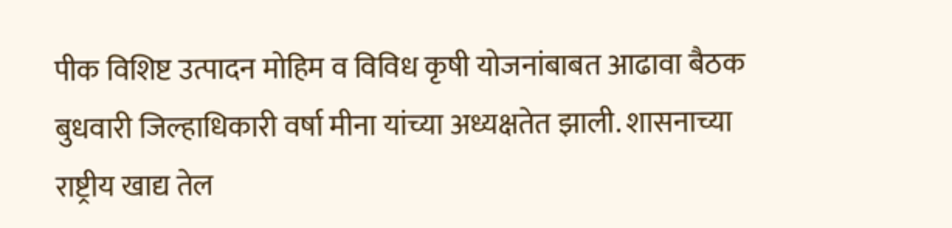पीक विशिष्ट उत्पादन मोहिम व विविध कृषी योजनांबाबत आढावा बैठक बुधवारी जिल्हाधिकारी वर्षा मीना यांच्या अध्यक्षतेत झाली. शासनाच्या राष्ट्रीय खाद्य तेल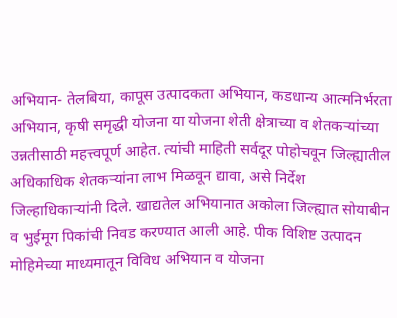अभियान- तेलबिया, कापूस उत्पादकता अभियान, कडधान्य आत्मनिर्भरता अभियान, कृषी समृद्धी योजना या योजना शेती क्षेत्राच्या व शेतकऱ्यांच्या उन्नतीसाठी महत्त्वपूर्ण आहेत. त्यांची माहिती सर्वदूर पोहोचवून जिल्ह्यातील अधिकाधिक शेतकऱ्यांना लाभ मिळवून द्यावा, असे निर्देश जिल्हाधिकाऱ्यांनी दिले. खाद्यतेल अभियानात अकोला जिल्ह्यात सोयाबीन व भुईमूग पिकांची निवड करण्यात आली आहे. पीक विशिष्ट उत्पादन मोहिमेच्या माध्यमातून विविध अभियान व योजना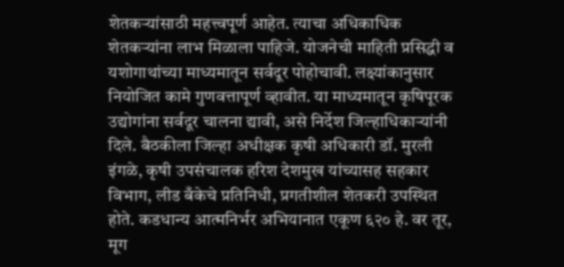शेतकऱ्यांसाठी महत्त्वपूर्ण आहेत. त्याचा अधिकाधिक शेतकऱ्यांना लाभ मिळाला पाहिजे. योजनेची माहिती प्रसिद्धी व यशोगाथांच्या माध्यमातून सर्वदूर पोहोचावी. लक्ष्यांकानुसार नियोजित कामे गुणवत्तापूर्ण व्हावीत. या माध्यमातून कृषिपूरक उद्योगांना सर्वदूर चालना द्यावी, असे निर्देश जिल्हाधिकाऱ्यांनी दिले. बैठकीला जिल्हा अधीक्षक कृषी अधिकारी डॉ. मुरली इंगळे, कृषी उपसंचालक हरिश देशमुख यांच्यासह सहकार विभाग, लीड बँकेचे प्रतिनिधी, प्रगतीशील शेतकरी उपस्थित होते. कडधान्य आत्मनिर्भर अभियानात एकूण ६२० हे. वर तूर, मूग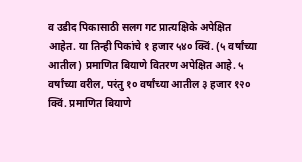व उडीद पिकासाठी सलग गट प्रात्यक्षिके अपेक्षित आहेत. या तिन्ही पिकांचे १ हजार ५४० क्विं. (५ वर्षांच्या आतील) प्रमाणित बियाणे वितरण अपेक्षित आहे. ५ वर्षांच्या वरील, परंतु १० वर्षांच्या आतील ३ हजार १२० क्विं. प्रमाणित बियाणे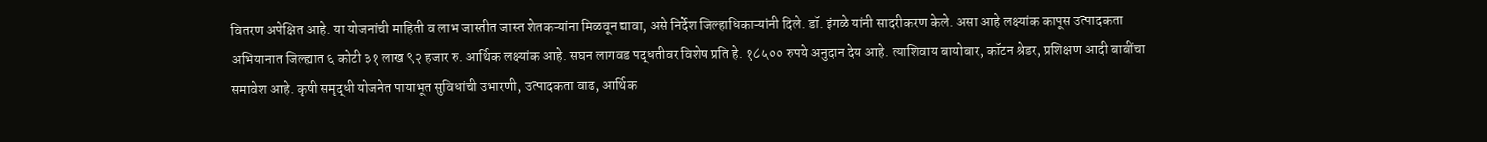वितरण अपेक्षित आहे. या योजनांची माहिती व लाभ जास्तीत जास्त शेतकऱ्यांना मिळवून द्यावा, असे निर्देश जिल्हाधिकाऱ्यांनी दिले. डॉ. इंगळे यांनी सादरीकरण केले. असा आहे लक्ष्यांक कापूस उत्पादकता अभियानात जिल्ह्यात ६ कोटी ३१ लाख ९२ हजार रु. आर्थिक लक्ष्यांक आहे. सघन लागवड पद्धतीवर विशेष प्रति हे. १८५०० रुपये अनुदान देय आहे. त्याशिवाय बायोबार, कॉटन श्रेडर, प्रशिक्षण आदी बाबींचा समावेश आहे. कृषी समृद्धी योजनेत पायाभूत सुविधांची उभारणी, उत्पादकता वाढ, आर्थिक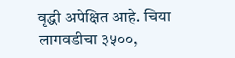वृद्धी अपेक्षित आहे. चिया लागवडीचा ३५००,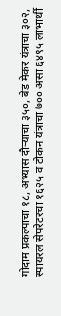गोदाम प्रकल्पाचा १८, अभ्यास दौऱ्याचा ३५०, बेड मेकर यंत्राचा ३०२, स्पायरल सेपरेटरचा १६२५ व टोकन यंत्राचा ७०० असा ६४९५ लाभार्थी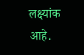लक्ष्यांक आहे.